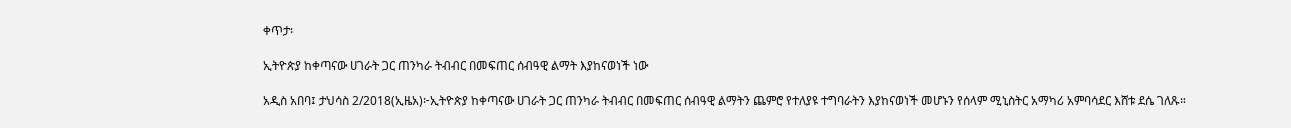ቀጥታ፡

ኢትዮጵያ ከቀጣናው ሀገራት ጋር ጠንካራ ትብብር በመፍጠር ሰብዓዊ ልማት እያከናወነች ነው

አዲስ አበባ፤ ታህሳስ 2/2018(ኢዜአ)፦ኢትዮጵያ ከቀጣናው ሀገራት ጋር ጠንካራ ትብብር በመፍጠር ሰብዓዊ ልማትን ጨምሮ የተለያዩ ተግባራትን እያከናወነች መሆኑን የሰላም ሚኒስትር አማካሪ አምባሳደር እሸቱ ደሴ ገለጹ።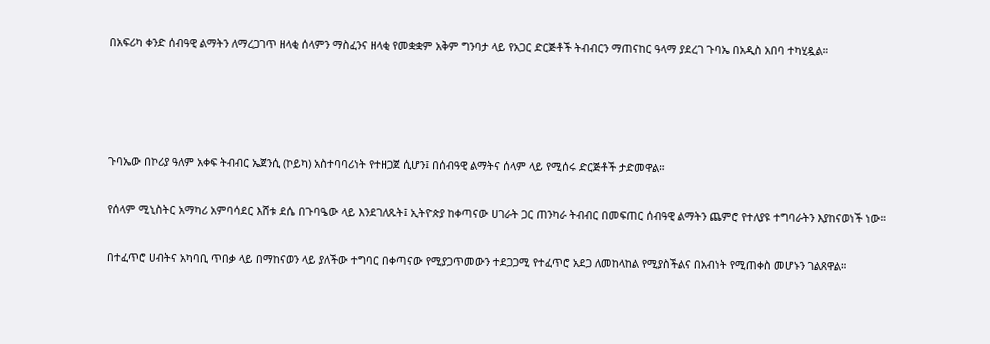በአፍሪካ ቀንድ ሰብዓዊ ልማትን ለማረጋገጥ ዘላቂ ሰላምን ማስፈንና ዘላቂ የመቋቋም አቅም ግንባታ ላይ የአጋር ድርጅቶች ትብብርን ማጠናከር ዓላማ ያደረገ ጉባኤ በአዲስ አበባ ተካሂዷል።




ጉባኤው በኮሪያ ዓለም አቀፍ ትብብር ኤጀንሲ (ኮይካ) አስተባባሪነት የተዘጋጀ ሲሆን፤ በሰብዓዊ ልማትና ሰላም ላይ የሚሰሩ ድርጅቶች ታድመዋል።

የሰላም ሚኒስትር አማካሪ አምባሳደር እሸቱ ደሴ በጉባዔው ላይ እንደገለጹት፤ ኢትዮጵያ ከቀጣናው ሀገራት ጋር ጠንካራ ትብብር በመፍጠር ሰብዓዊ ልማትን ጨምሮ የተለያዩ ተግባራትን እያከናወነች ነው።

በተፈጥሮ ሀብትና አካባቢ ጥበቃ ላይ በማከናወን ላይ ያለችው ተግባር በቀጣናው የሚያጋጥመውን ተደጋጋሚ የተፈጥሮ አደጋ ለመከላከል የሚያስችልና በአብነት የሚጠቀስ መሆኑን ገልጸዋል።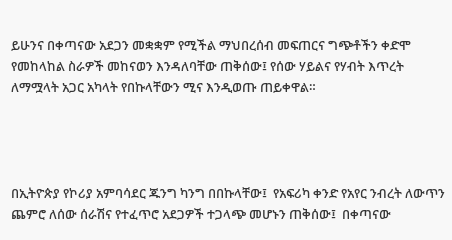ይሁንና በቀጣናው አደጋን መቋቋም የሚችል ማህበረሰብ መፍጠርና ግጭቶችን ቀድሞ የመከላከል ስራዎች መከናወን እንዳለባቸው ጠቅሰው፤ የሰው ሃይልና የሃብት እጥረት ለማሟላት አጋር አካላት የበኩላቸውን ሚና እንዲወጡ ጠይቀዋል።




በኢትዮጵያ የኮሪያ አምባሳደር ጁንግ ካንግ በበኩላቸው፤  የአፍሪካ ቀንድ የአየር ንብረት ለውጥን ጨምሮ ለሰው ሰራሽና የተፈጥሮ አደጋዎች ተጋላጭ መሆኑን ጠቅሰው፤  በቀጣናው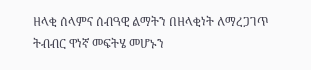ዘላቂ ሰላምና ሰብዓዊ ልማትን በዘላቂነት ለማረጋገጥ ትብብር ዋነኛ መፍትሄ መሆኑን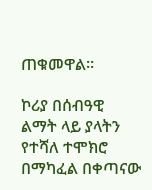ጠቁመዋል።

ኮሪያ በሰብዓዊ ልማት ላይ ያላትን የተሻለ ተሞክሮ በማካፈል በቀጣናው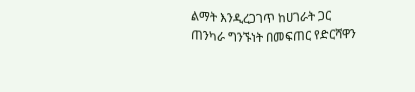ልማት እንዲረጋገጥ ከሀገራት ጋር ጠንካራ ግንኙነት በመፍጠር የድርሻዋን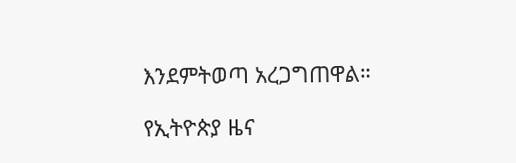እንደምትወጣ አረጋግጠዋል።

የኢትዮጵያ ዜና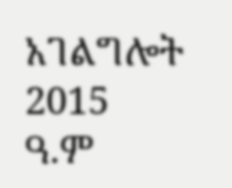አገልግሎት
2015
ዓ.ም